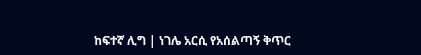ከፍተኛ ሊግ | ነገሌ አርሲ የአሰልጣኝ ቅጥር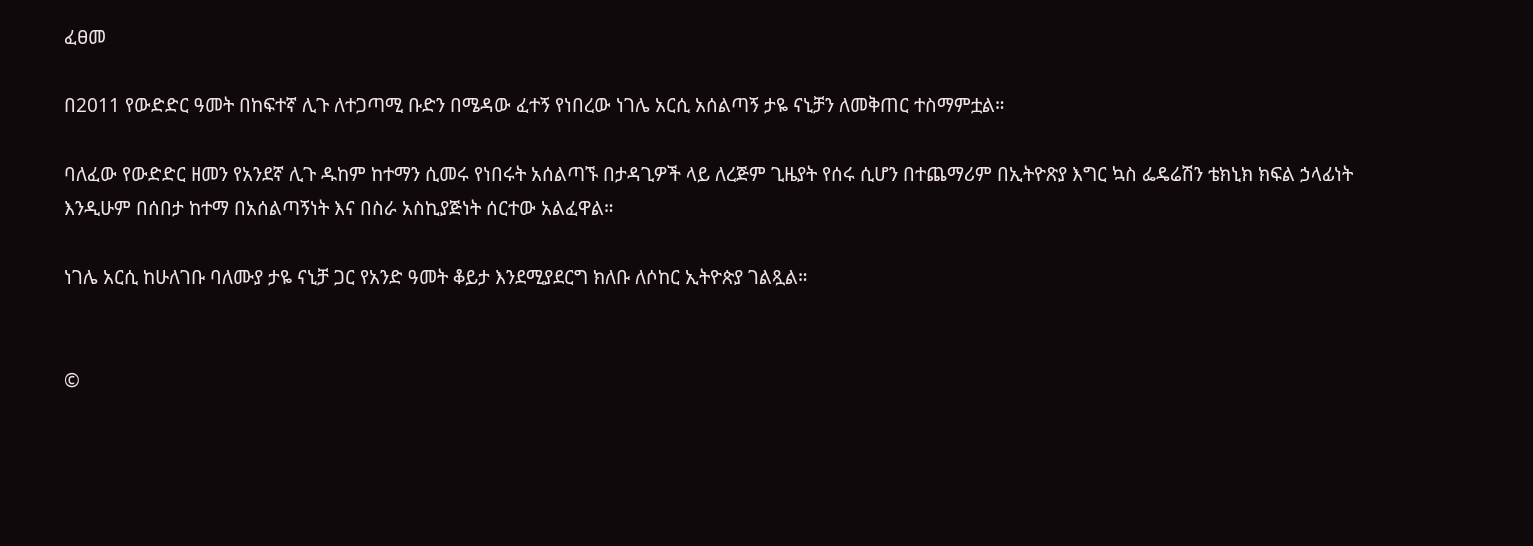ፈፀመ

በ2011 የውድድር ዓመት በከፍተኛ ሊጉ ለተጋጣሚ ቡድን በሜዳው ፈተኝ የነበረው ነገሌ አርሲ አሰልጣኝ ታዬ ናኒቻን ለመቅጠር ተስማምቷል።

ባለፈው የውድድር ዘመን የአንደኛ ሊጉ ዱከም ከተማን ሲመሩ የነበሩት አሰልጣኙ በታዳጊዎች ላይ ለረጅም ጊዜያት የሰሩ ሲሆን በተጨማሪም በኢትዮጽያ እግር ኳስ ፌዴሬሽን ቴክኒክ ክፍል ኃላፊነት እንዲሁም በሰበታ ከተማ በአሰልጣኝነት እና በስራ አስኪያጅነት ሰርተው አልፈዋል።

ነገሌ አርሲ ከሁለገቡ ባለሙያ ታዬ ናኒቻ ጋር የአንድ ዓመት ቆይታ እንደሚያደርግ ክለቡ ለሶከር ኢትዮጵያ ገልጿል።


©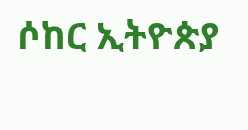ሶከር ኢትዮጵያ